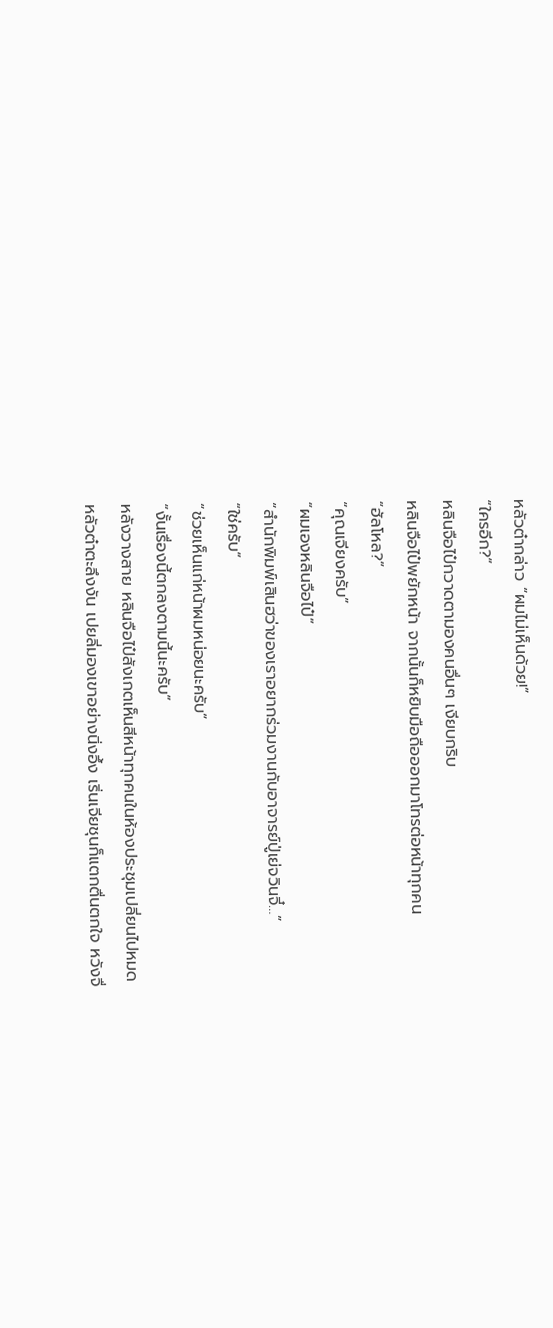หลัวต๋ากล่าว “ผมไม่เห็นด้วย!”
“ใครอีก?”
หลินจือไป๋กวาดตามองคนอื่นๆ เงียบกริบ
หลินจือไป๋พยักหน้า จากนั้นก็หยิบมือถือออกมาโทรต่อหน้าทุกคน
“ฮัลโหล?”
“คุณเจียงครับ”
“ผมเองหลินจือไป๋”
“สำนักพิมพ์เสินฮว่าของเราอยากร่วมงานกับอาจารย์ปู่เย่จวินจี๋…”
“ใช่ครับ”
“ช่วยเห็นแก่หน้าผมหน่อยนะครับ”
“งั้นเรื่องนี้ตกลงตามนี้นะครับ”
หลังวางสาย หลินจือไป๋สังเกตเห็นสีหน้าทุกคนในห้องประชุมเปลี่ยนไปหมด
หลัวต๋าตะลึงงัน เปยลี่มองเขาอย่างนิ่งอึ้ง เริ่นเจียชุนก็แตกตื่นตกใจ หวังจื่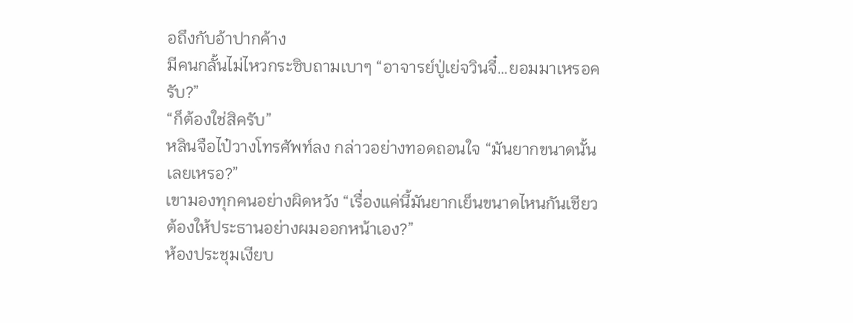อถึงกับอ้าปากค้าง
มีคนกลั้นไม่ไหวกระซิบถามเบาๆ “อาจารย์ปู่เย่จวินจี๋…ยอมมาเหรอครับ?”
“ก็ต้องใช่สิครับ”
หลินจือไป๋วางโทรศัพท์ลง กล่าวอย่างทอดถอนใจ “มันยากขนาดนั้นเลยเหรอ?”
เขามองทุกคนอย่างผิดหวัง “เรื่องแค่นี้มันยากเย็นขนาดไหนกันเชียว ต้องให้ประธานอย่างผมออกหน้าเอง?”
ห้องประชุมเงียบ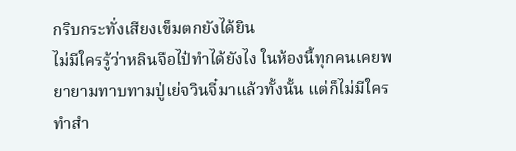กริบกระทั่งเสียงเข็มตกยังได้ยิน
ไม่มีใครรู้ว่าหลินจือไป๋ทำได้ยังไง ในห้องนี้ทุกคนเคยพยายามทาบทามปู่เย่จวินจี๋มาแล้วทั้งนั้น แต่ก็ไม่มีใครทำสำ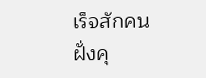เร็จสักคน
ฝั่งคุ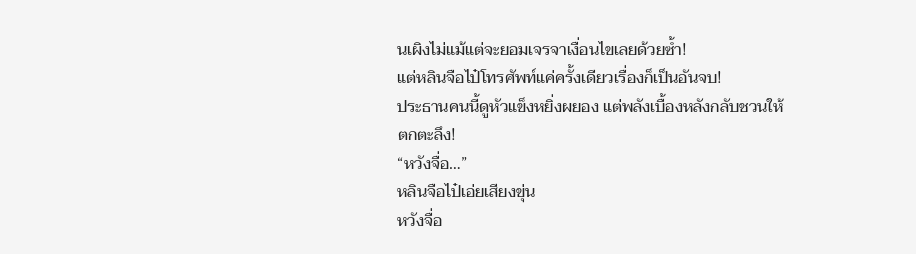นเผิงไม่แม้แต่จะยอมเจรจาเงื่อนไขเลยด้วยซ้ำ!
แต่หลินจือไป๋โทรศัพท์แค่ครั้งเดียวเรื่องก็เป็นอันจบ!
ประธานคนนี้ดูหัวแข็งหยิ่งผยอง แต่พลังเบื้องหลังกลับชวนให้ตกตะลึง!
“หวังจื่อ…”
หลินจือไป๋เอ่ยเสียงขุ่น
หวังจื่อ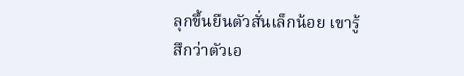ลุกขึ้นยืนตัวสั่นเล็กน้อย เขารู้สึกว่าตัวเอ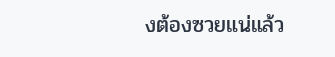งต้องซวยแน่แล้ว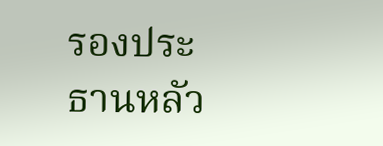รองประธานหลัว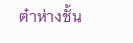ต๋าห่างชั้น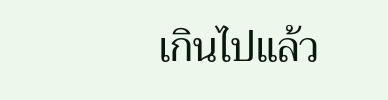เกินไปแล้ว